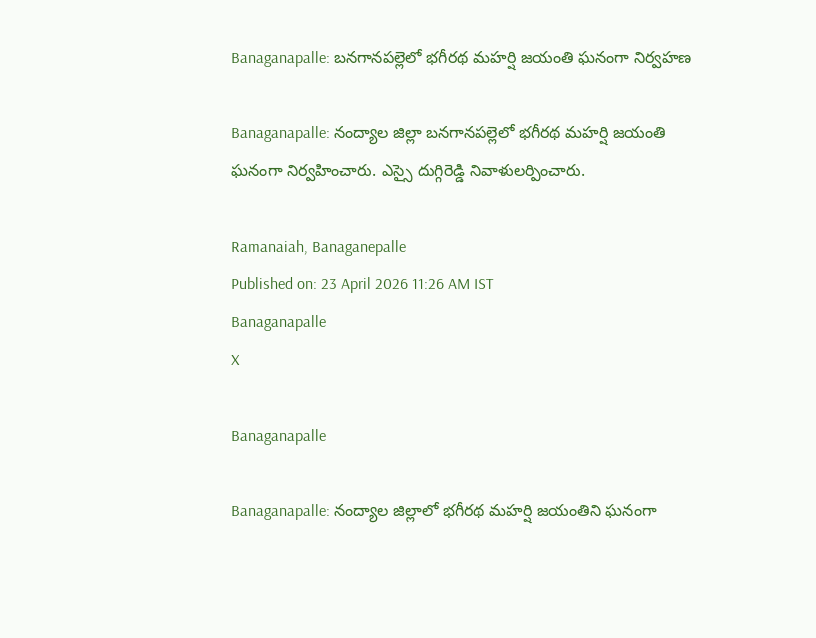Banaganapalle: బనగానపల్లెలో భగీరథ మహర్షి జయంతి ఘనంగా నిర్వహణ

Banaganapalle: నంద్యాల జిల్లా బనగానపల్లెలో భగీరథ మహర్షి జయంతి ఘనంగా నిర్వహించారు. ఎస్సై దుగ్గిరెడ్డి నివాళులర్పించారు.

Ramanaiah, Banaganepalle
Published on: 23 April 2026 11:26 AM IST
Banaganapalle
X

Banaganapalle

Banaganapalle: నంద్యాల జిల్లాలో భగీరథ మహర్షి జయంతిని ఘనంగా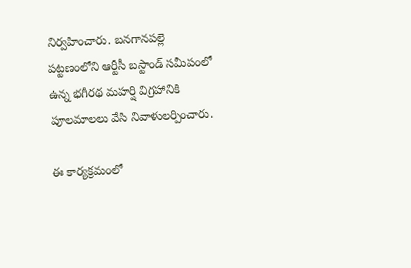నిర్వహించారు. బనగానపల్లె పట్టణంలోని ఆర్టీసీ బస్టాండ్ సమీపంలో ఉన్న భగీరథ మహర్షి విగ్రహానికి పూలమాలలు వేసి నివాళులర్పించారు.

ఈ కార్యక్రమంలో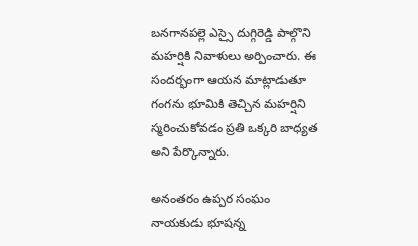బనగానపల్లె ఎస్సై దుగ్గిరెడ్డి పాల్గొని మహర్షికి నివాళులు అర్పించారు. ఈ సందర్భంగా ఆయన మాట్లాడుతూ గంగను భూమికి తెచ్చిన మహర్షిని స్మరించుకోవడం ప్రతి ఒక్కరి బాధ్యత అని పేర్కొన్నారు.

అనంతరం ఉప్పర సంఘం నాయకుడు భూషన్న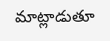మాట్లాడుతూ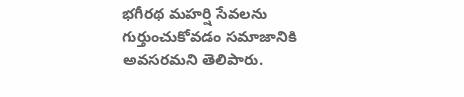భగీరథ మహర్షి సేవలను గుర్తుంచుకోవడం సమాజానికి అవసరమని తెలిపారు.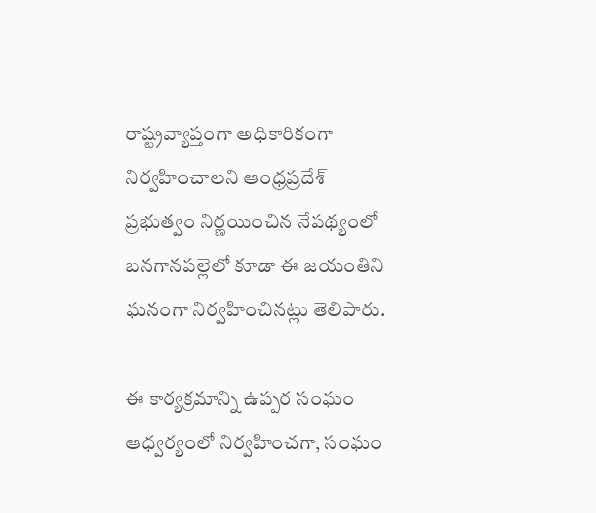రాష్ట్రవ్యాప్తంగా అధికారికంగా నిర్వహించాలని ఆంధ్రప్రదేశ్ ప్రభుత్వం నిర్ణయించిన నేపథ్యంలో బనగానపల్లెలో కూడా ఈ జయంతిని ఘనంగా నిర్వహించినట్లు తెలిపారు.

ఈ కార్యక్రమాన్ని ఉప్పర సంఘం ఆధ్వర్యంలో నిర్వహించగా, సంఘం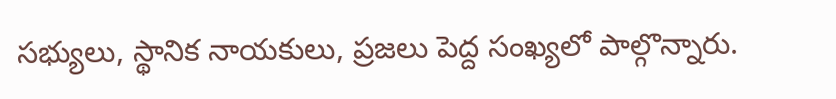సభ్యులు, స్థానిక నాయకులు, ప్రజలు పెద్ద సంఖ్యలో పాల్గొన్నారు.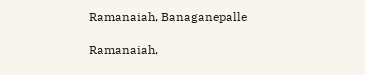Ramanaiah, Banaganepalle

Ramanaiah,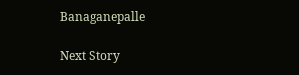Banaganepalle

Next Story